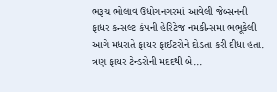ભરૂચ ભોલાવ ઉધોગનગરમાં આવેલી જેબ્સનની ફાધર કન્સલ્ટ કંપની હેરિટેજ નમકીન્સમા ભભૂકેલી આગે મધરાતે ફાયર ફાઈટરોને દોડતા કરી દીધા હતા. ત્રણ ફાયર ટેન્ડરોની મદદથી બે...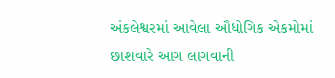અંકલેશ્વરમાં આવેલા ઔધોગિક એકમોમાં છાશવારે આગ લાગવાની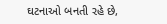ઘટનાઓ બનતી રહે છે,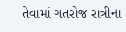તેવામાં ગતરોજ રાત્રીના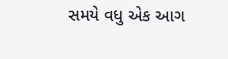સમયે વધુ એક આગ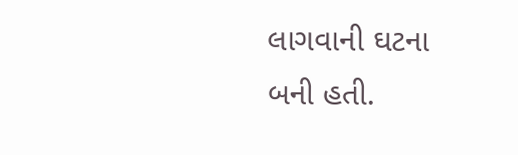લાગવાની ઘટના બની હતી.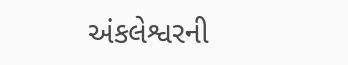અંકલેશ્વરની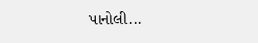પાનોલી...